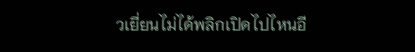วเยี่ยนไม่ได้พลิกเปิดไปไหนอี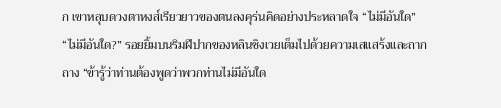ก เขาหลุบดวงตาหงส์เรียวยาวของตนลงคุร่นคิดอย่างประหลาดใจ “ไม่มีอันใด”
“ไม่มีอันใด?” รอยยิ้มบนริมฝีปากของหลินชิงเวยเต็มไปด้วยความเสแสร้งและถากถาง “ข้ารู้ว่าท่านต้องพูดว่าพวกท่านไม่มีอันใด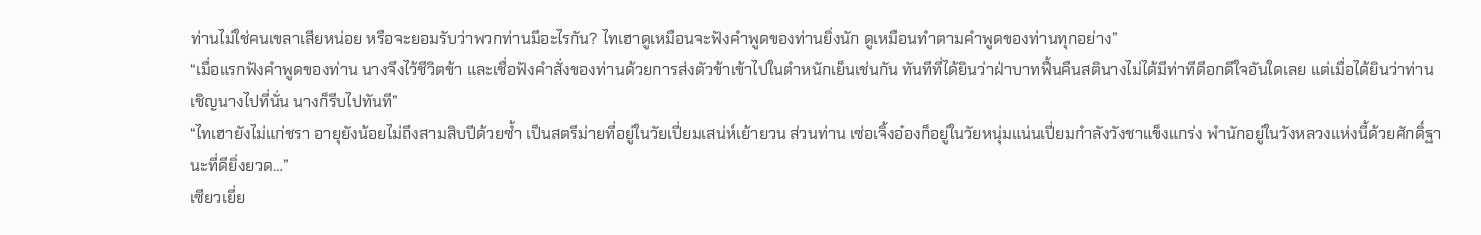ท่านไม่ใช่คนเขลาเสียหน่อย หรือจะยอมรับว่าพวกท่านมีอะไรกัน? ไทเฮาดูเหมือนจะฟังคำพูดของท่านยิ่งนัก ดูเหมือนทำตามคำพูดของท่านทุกอย่าง”
“เมื่อแรกฟังคำพูดของท่าน นางจึงไว้ชีวิตข้า และเชื่อฟังคำสั่งของท่านด้วยการส่งตัวข้าเข้าไปในตำหนักเย็นเช่นกัน ทันทีที่ได้ยินว่าฝ่าบาทฟื้นคืนสตินางไม่ได้มีท่าทีดีอกดีใจอันใดเลย แต่เมื่อได้ยินว่าท่านเชิญนางไปที่นั่น นางก็รีบไปทันที”
“ไทเฮายังไม่แก่ชรา อายุยังน้อยไม่ถึงสามสิบปีด้วยซ้ำ เป็นสตรีม่ายที่อยู่ในวัยเปี่ยมเสน่ห์เย้ายวน ส่วนท่าน เซ่อเจิ้งอ๋องก็อยู่ในวัยหนุ่มแน่นเปี่ยมกำลังวังชาแข็งแกร่ง พำนักอยู่ในวังหลวงแห่งนี้ด้วยศักดิ์ฐานะที่ดียิ่งยวด…”
เซียวเยี่ย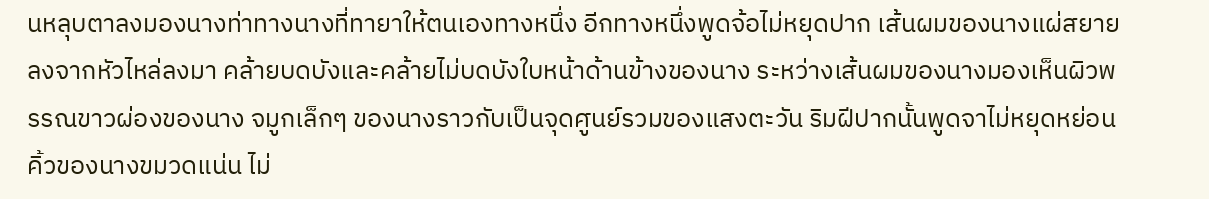นหลุบตาลงมองนางท่าทางนางที่ทายาให้ตนเองทางหนึ่ง อีกทางหนึ่งพูดจ้อไม่หยุดปาก เส้นผมของนางแผ่สยายลงจากหัวไหล่ลงมา คล้ายบดบังและคล้ายไม่บดบังใบหน้าด้านข้างของนาง ระหว่างเส้นผมของนางมองเห็นผิวพรรณขาวผ่องของนาง จมูกเล็กๆ ของนางราวกับเป็นจุดศูนย์รวมของแสงตะวัน ริมฝีปากนั้นพูดจาไม่หยุดหย่อน
คิ้วของนางขมวดแน่น ไม่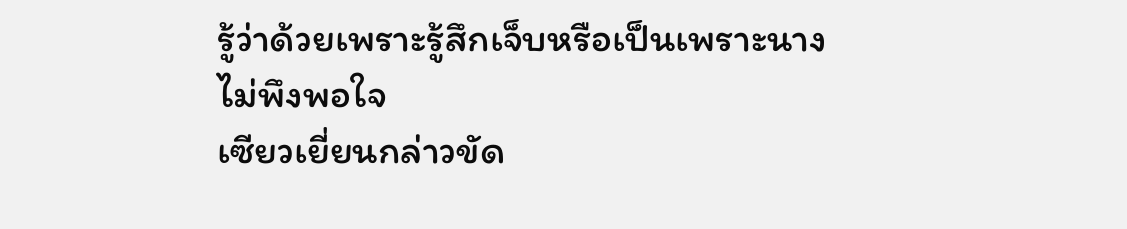รู้ว่าด้วยเพราะรู้สึกเจ็บหรือเป็นเพราะนางไม่พึงพอใจ
เซียวเยี่ยนกล่าวขัด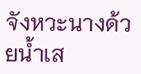จังหวะนางด้วยน้ำเส